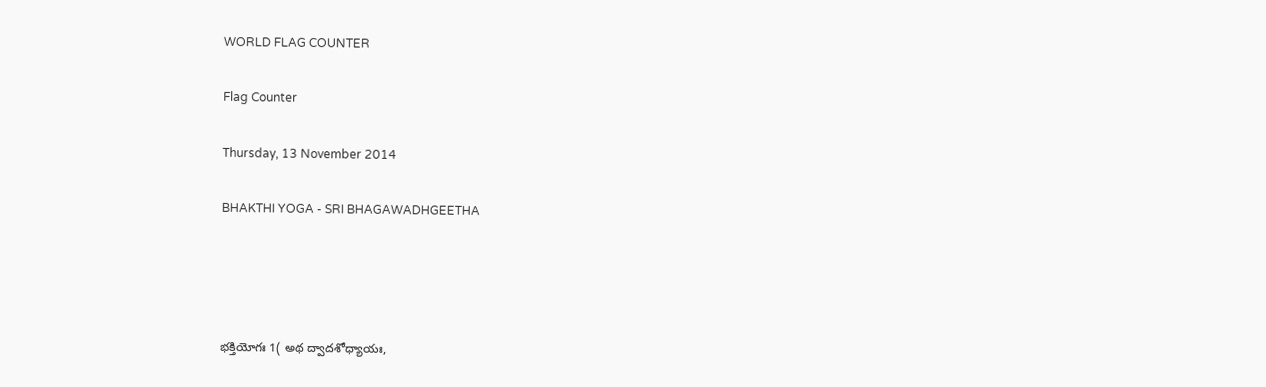WORLD FLAG COUNTER

Flag Counter

Thursday, 13 November 2014

BHAKTHI YOGA - SRI BHAGAWADHGEETHA




భక్తియోగః 1( అథ ద్వాదశోధ్యాయః,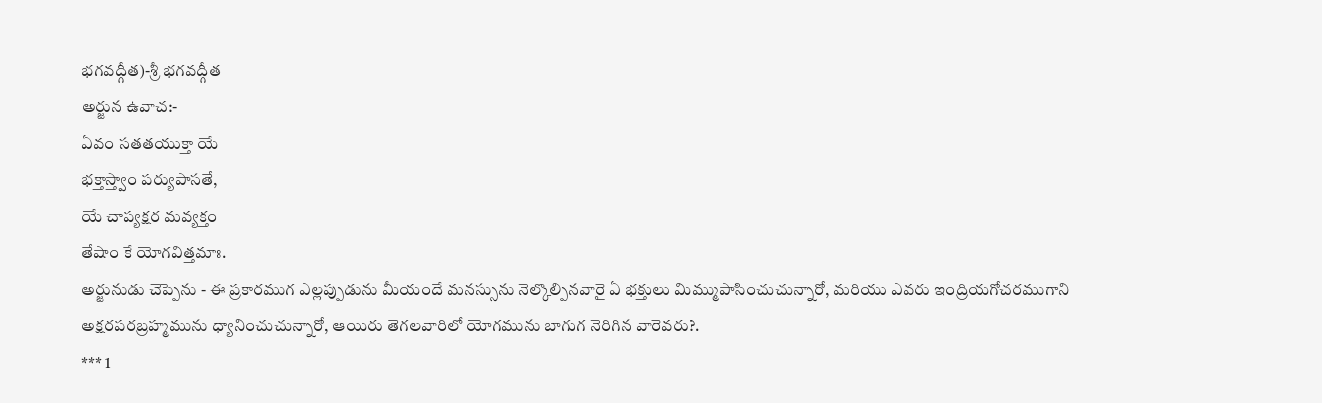భగవద్గీత)-శ్రీ భగవద్గీత
అర్జున ఉవాచ:-
ఏవం సతతయుక్తా యే
భక్తాస్త్వాం పర్యుపాసతే,
యే చాప్యక్షర మవ్యక్తం
తేషాం కే యోగవిత్తమాః‌.
అర్జునుడు చెప్పెను - ఈ ప్రకారముగ ఎల్లప్పుడును మీయందే మనస్సును నెల్కొల్పినవారై ఏ భక్తులు మిమ్ముపాసించుచున్నారో, మరియు ఎవరు ఇంద్రియగోచరముగాని అక్షరపరబ్రహ్మమును ధ్యానించుచున్నారో, ఆయిరు తెగలవారిలో యోగమును బాగుగ నెరిగిన వారెవరు?.
*** 1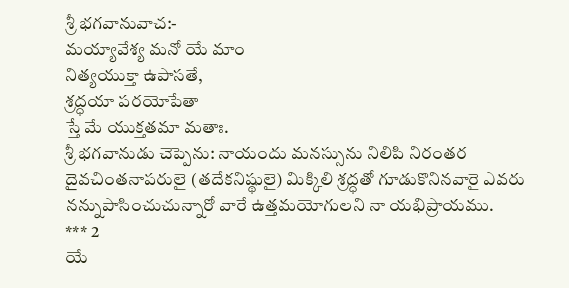శ్రీ భగవానువాచ:-
మయ్యావేశ్య మనో యే మాం
నిత్యయుక్తా ఉపాసతే‌,
శ్రద్ధయా పరయోపేతా
స్తే మే యుక్తతమా మతాః.
శ్రీ భగవానుడు చెప్పెను: నాయందు మనస్సును నిలిపి నిరంతర దైవచింతనాపరులై (తదేకనిష్థులై) మిక్కిలి శ్రద్ధతో గూడుకొనినవారై ఎవరు నన్నుపాసించుచున్నారో వారే ఉత్తమయోగులని నా యభిప్రాయము.
*** 2
యే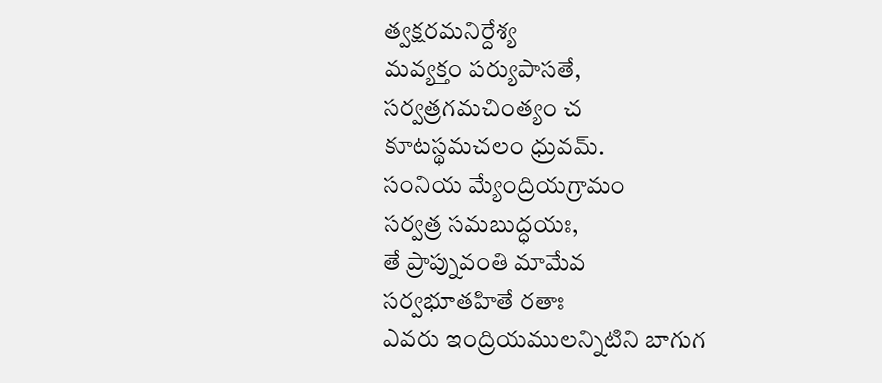త్వక్షరమనిర్దేశ్య
మవ్యక్తం పర్యుపాసతే,
సర్వత్రగమచింత్యం చ
కూటస్థమచలం ధ్రువమ్‌.
సంనియ మ్యేంద్రియగ్రామం
సర్వత్ర సమబుద్ధయః,
తే ప్రాప్నువంతి మామేవ
సర్వభూతహితే రతాః
ఎవరు ఇంద్రియములన్నిటిని బాగుగ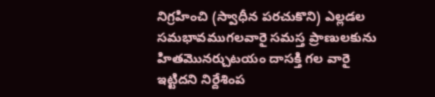నిగ్రహించి (స్వాధీన పరచుకొని) ఎల్లడల సమభావముగలవారై సమస్త ప్రాణులకును హితమొనర్చుటయం దాసక్తి గల వారై ఇట్టిదని నిర్దేశింప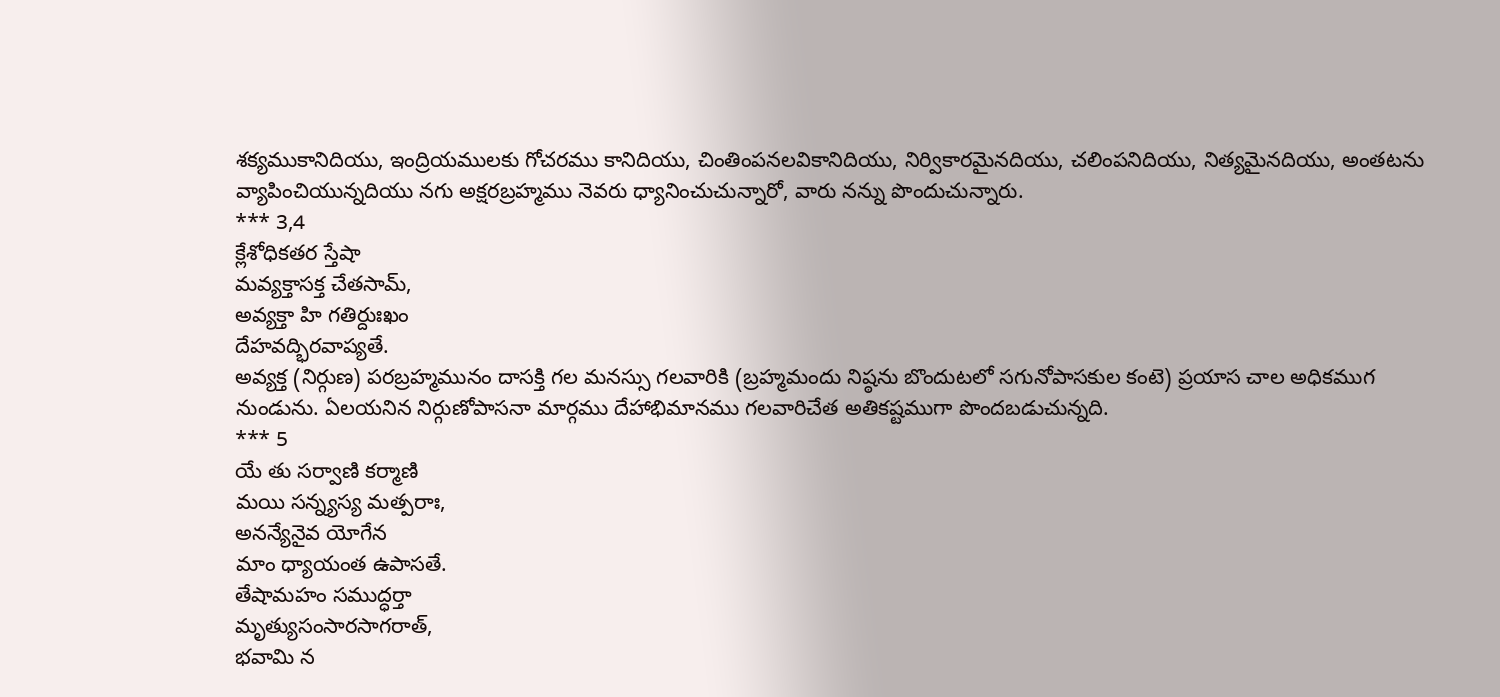శక్యముకానిదియు, ఇంద్రియములకు గోచరము కానిదియు, చింతింపనలవికానిదియు, నిర్వికారమైనదియు, చలింపనిదియు, నిత్యమైనదియు, అంతటను వ్యాపించియున్నదియు నగు అక్షరబ్రహ్మము నెవరు ధ్యానించుచున్నారో, వారు నన్ను పొందుచున్నారు.
*** 3,4
క్లేశోధికతర స్తేషా
మవ్యక్తాసక్త చేతసామ్‌,
అవ్యక్తా హి గతిర్దుఃఖం
దేహవద్భిరవాప్యతే.
అవ్యక్త (నిర్గుణ) పరబ్రహ్మమునం దాసక్తి గల మనస్సు గలవారికి (బ్రహ్మమందు నిష్ఠను బొందుటలో సగునోపాసకుల కంటె) ప్రయాస చాల అధికముగ నుండును. ఏలయనిన నిర్గుణోపాసనా మార్గము దేహాభిమానము గలవారిచేత అతికష్టముగా పొందబడుచున్నది.
*** 5
యే తు సర్వాణి కర్మాణి
మయి సన్న్యస్య మత్పరాః,
అనన్యేనైవ యోగేన
మాం ధ్యాయంత ఉపాసతే.
తేషామహం సముద్ధర్తా
మృత్యుసంసారసాగరాత్‌,
భవామి న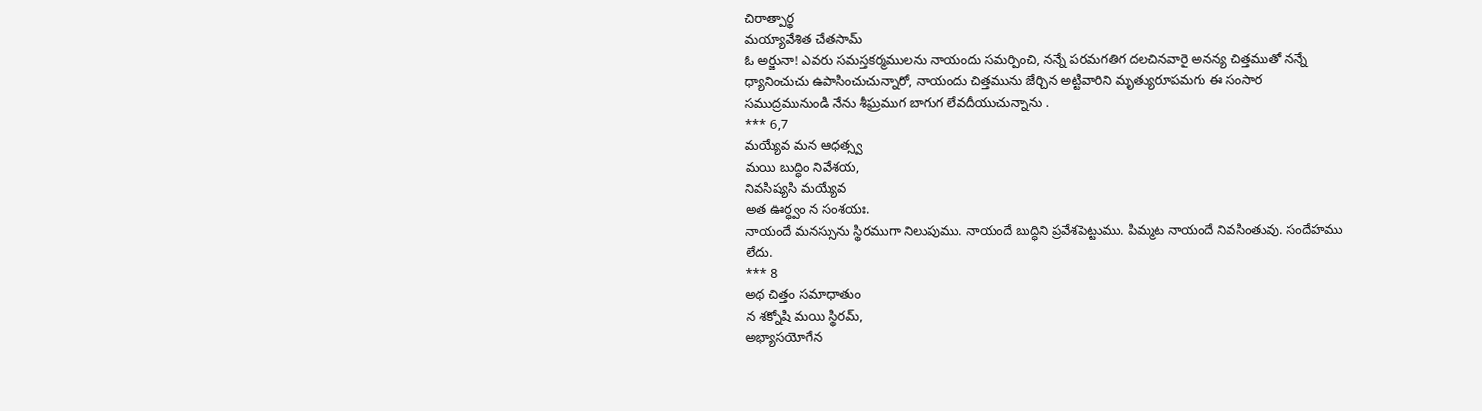చిరాత్పార్థ
మయ్యావేశిత చేతసామ్‌
ఓ అర్జునా! ఎవరు సమస్తకర్మములను నాయందు సమర్పించి, నన్నే పరమగతిగ దలచినవారై అనన్య చిత్తముతో నన్నే ధ్యానించుచు ఉపాసించుచున్నారో, నాయందు చిత్తమును జేర్చిన అట్టివారిని మృత్యురూపమగు ఈ సంసార సముద్రమునుండి నేను శీఘ్రముగ బాగుగ లేవదీయుచున్నాను .
*** 6,7
మయ్యేవ మన ఆధత్స్వ
మయి బుద్ధిం నివేశయ,
నివసిష్యసి మయ్యేవ
అత ఊర్ధ్వం న సంశయః.
నాయందే మనస్సును స్థిరముగా నిలుపుము. నాయందే బుద్ధిని ప్రవేశపెట్టుము. పిమ్మట నాయందే నివసింతువు. సందేహము లేదు.
*** 8
అథ చిత్తం సమాధాతుం
న శక్నోషి మయి స్థిరమ్‌,
అభ్యాసయోగేన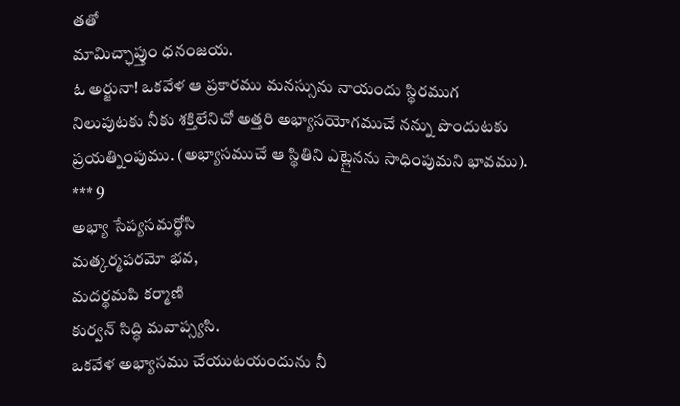తతో
మామిచ్ఛాప్తుం ధనంజయ.
ఓ అర్జునా! ఒకవేళ ఆ ప్రకారము మనస్సును నాయందు స్థిరముగ నిలుపుటకు నీకు శక్తిలేనిచో అత్తరి అభ్యాసయోగముచే నన్ను పొందుటకు ప్రయత్నింపుము. (అభ్యాసముచే ఆ స్థితిని ఎట్లైనను సాధింపుమని భావము).
*** 9
అభ్యా సేప్యసమర్థోసి
మత్కర్మపరమో భవ,
మదర్థమపి కర్మాణి
కుర్వన్‌ సిద్ధి మవాప్స్యసి.
ఒకవేళ అభ్యాసము చేయుటయందును నీ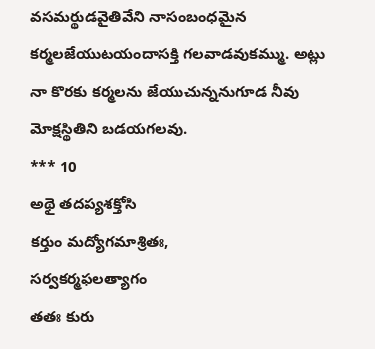వసమర్థుడవైతివేని నాసంబంధమైన కర్మలజేయుటయందాసక్తి గలవాడవుకమ్ము. అట్లు నా కొరకు కర్మలను జేయుచున్ననుగూడ నీవు మోక్షస్థితిని బడయగలవు.
*** 10
అథై తదప్యశక్తోసి
కర్తుం మద్యోగమాశ్రితః,
సర్వకర్మఫలత్యాగం
తతః కురు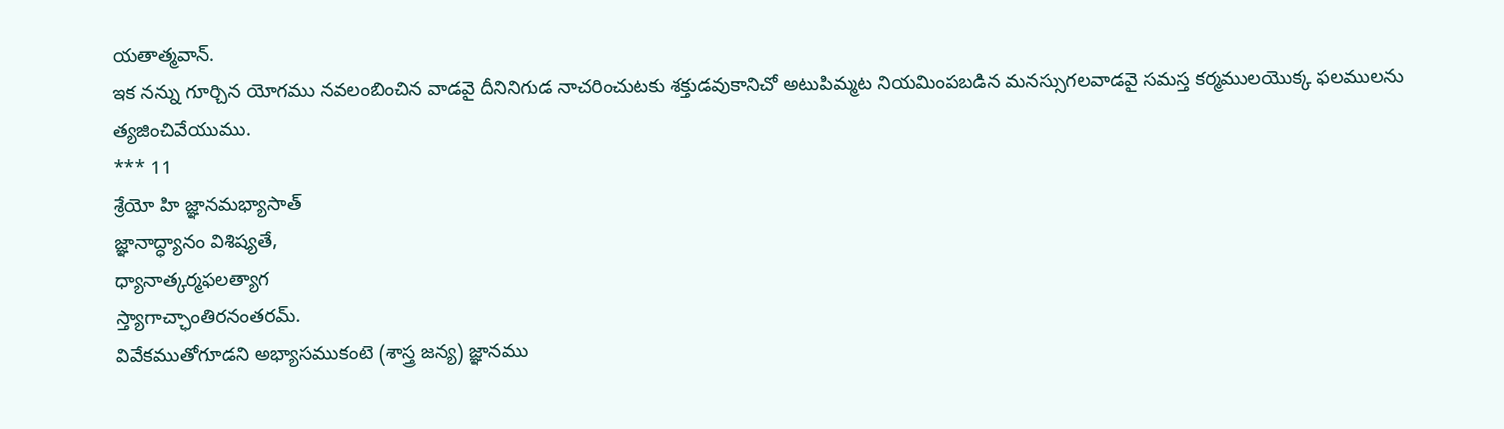యతాత్మవాన్‌.
ఇక నన్ను గూర్చిన యోగము నవలంబించిన వాడవై దీనినిగుడ నాచరించుటకు శక్తుడవుకానిచో అటుపిమ్మట నియమింపబడిన మనస్సుగలవాడవై సమస్త కర్మములయొక్క ఫలములను త్యజించివేయుము.
*** 11
శ్రేయో హి జ్ఞానమభ్యాసాత్‌
జ్ఞానాద్ధ్యానం విశిష్యతే,
ధ్యానాత్కర్మఫలత్యాగ
స్త్యాగాచ్ఛాంతిరనంతరమ్‌‌.
వివేకముతోగూడని అభ్యాసముకంటె (శాస్త్ర జన్య) జ్ఞానము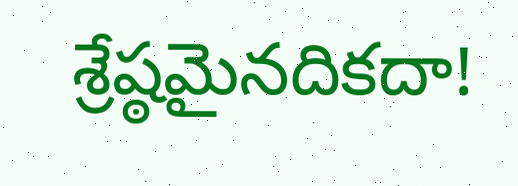శ్రేష్ఠమైనదికదా!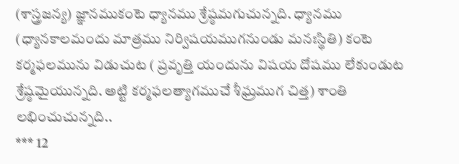(శాస్త్రజన్య) జ్ఞానముకంటె ధ్యానము శ్రేష్ఠమగుచున్నది. ధ్యానము (ధ్యానకాలమందు మాత్రము నిర్విషయముగనుండు మనఃస్థితి) కంటె కర్మఫలమును విడుచుట ( ప్రవృత్తి యందును విషయ దోషము లేకుండుట శ్రేష్ఠమైయున్నది. అట్టి కర్మఫలత్యాగముచే శీఘ్రముగ చిత్త) శాంతి లభించుచున్నది..
*** 12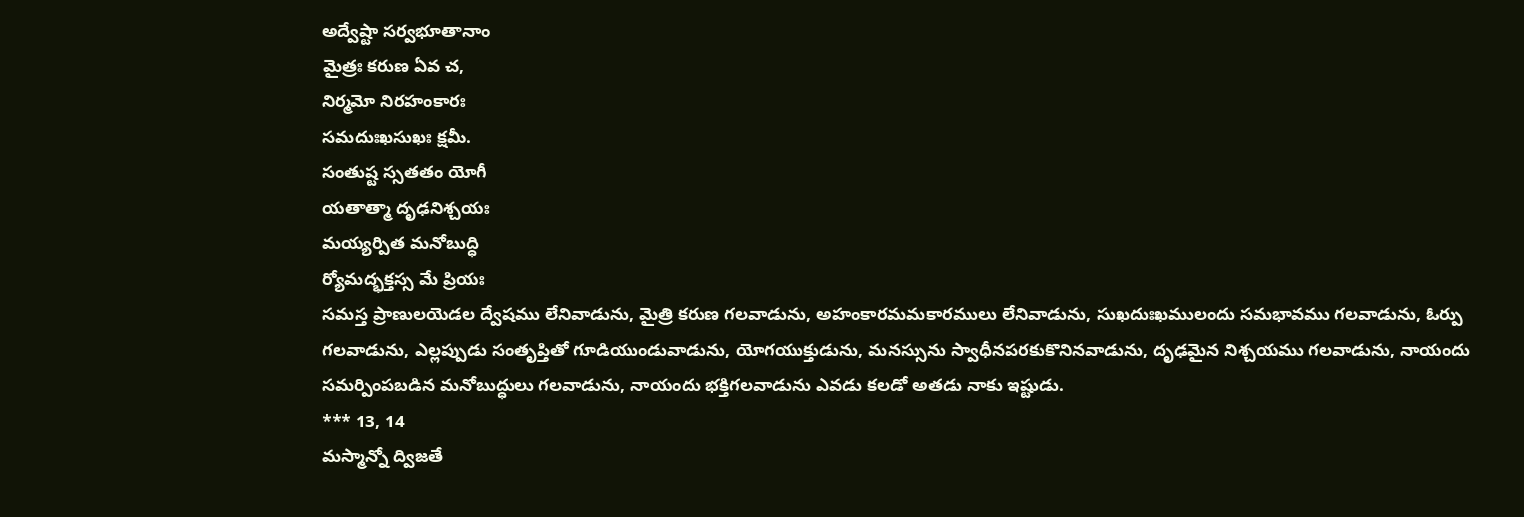అద్వేష్టా సర్వభూతానాం
మైత్రః కరుణ ఏవ చ,
నిర్మమో నిరహంకారః
సమదుఃఖసుఖః క్షమీ.
సంతుష్ట స్సతతం యోగీ
యతాత్మా దృఢనిశ్చయః
మయ్యర్పిత మనోబుద్ధి
ర్యోమద్భక్తస్స మే ప్రియః
సమస్త ప్రాణులయెడల ద్వేషము లేనివాడును, మైత్రి కరుణ గలవాడును, అహంకారమమకారములు లేనివాడును, సుఖదుఃఖములందు సమభావము గలవాడును, ఓర్పు గలవాడును, ఎల్లప్పుడు సంతృప్తితో గూడియుండువాడును, యోగయుక్తుడును, మనస్సును స్వాధీనపరకుకొనినవాడును, దృఢమైన నిశ్చయము గలవాడును, నాయందు సమర్పింపబడిన మనోబుద్ధులు గలవాడును, నాయందు భక్తిగలవాడును ఎవడు కలడో అతడు నాకు ఇష్టుడు.
*** 13, 14
మస్మాన్నో ద్విజతే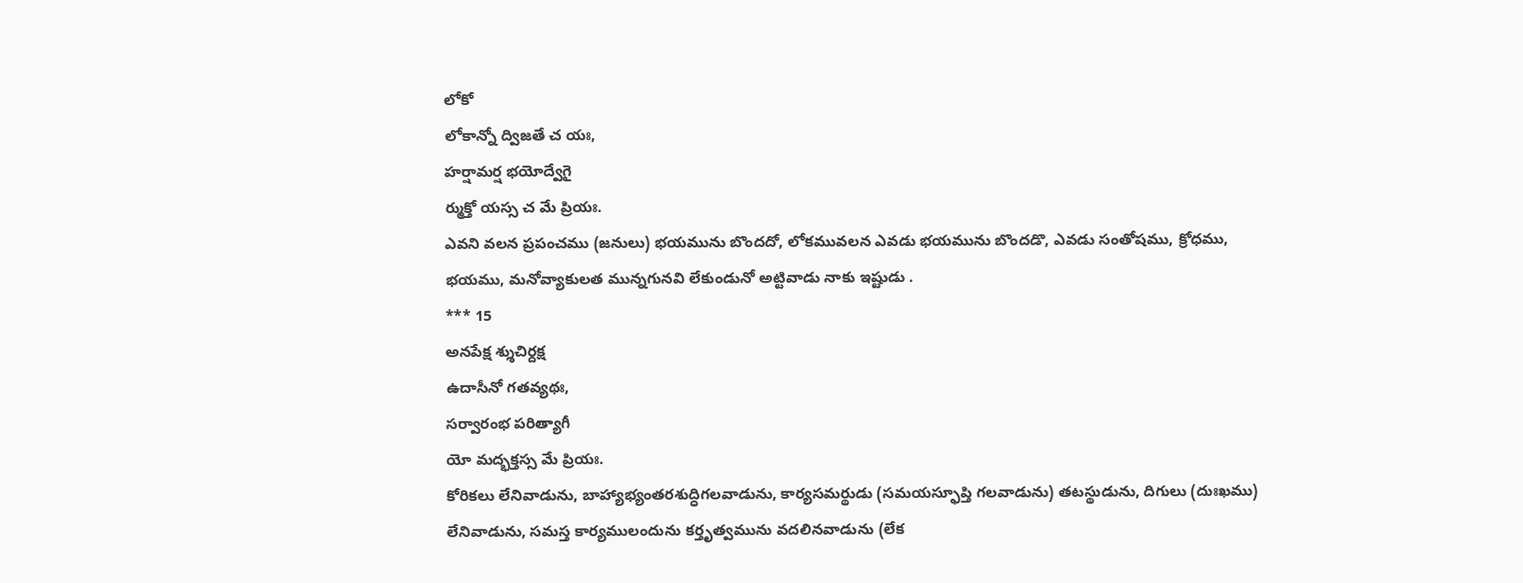లోకో
లోకాన్నో ద్విజతే చ యః,
హర్షామర్ష భయోద్వేగై
ర్ముక్తో యస్స చ మే ప్రియః.
ఎవని వలన ప్రపంచము (జనులు) భయమును బొందదో, లోకమువలన ఎవడు భయమును బొందడొ, ఎవడు సంతోషము, క్రోధము, భయము, మనోవ్యాకులత మున్నగునవి లేకుండునో అట్టివాడు నాకు ఇష్టుడు .
*** 15
అనపేక్ష శ్శుచిర్దక్ష
ఉదాసీనో గతవ్యథః,
సర్వారంభ పరిత్యాగీ
యో మద్భక్తస్స మే ప్రియః.
కోరికలు లేనివాడును, బాహ్యాభ్యంతరశుద్ధిగలవాడును, కార్యసమర్థుడు (సమయస్ఫూప్తి గలవాడును) తటస్థుడును, దిగులు (దుఃఖము) లేనివాడును, సమస్త కార్యములందును కర్తృత్వమును వదలినవాడును (లేక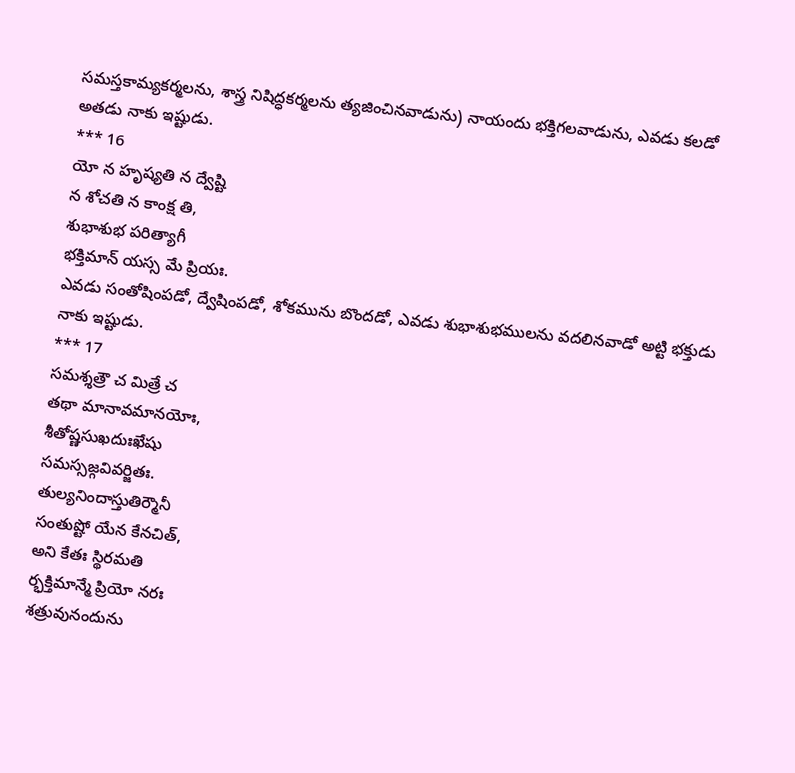సమస్తకామ్యకర్మలను, శాస్త్ర నిషిద్ధకర్మలను త్యజించినవాడును) నాయందు భక్తిగలవాడును, ఎవడు కలడో అతడు నాకు ఇష్టుడు.
*** 16
యో న హృష్యతి న ద్వేష్టి
న శోచతి న కాంక్ష తి,
శుభాశుభ పరిత్యాగీ
భక్తిమాన్‌ యస్స మే ప్రియః.
ఎవడు సంతోషింపడో, ద్వేషింపడో, శోకమును బొందడో, ఎవడు శుభాశుభములను వదలినవాడో అట్టి భక్తుడు నాకు ఇష్టుడు.
*** 17
సమశ్శత్రౌ చ మిత్రే చ
తథా మానావమానయోః,
శీతోష్ణసుఖదుఃఖేషు
సమస్సజ్గవివర్జితః.
తుల్యనిందాస్తుతిర్మౌనీ
సంతుష్టో యేన కేనచిత్‌,
అని కేతః స్థిరమతి
ర్భక్తిమాన్మే ప్రియో నరః
శత్రువునందును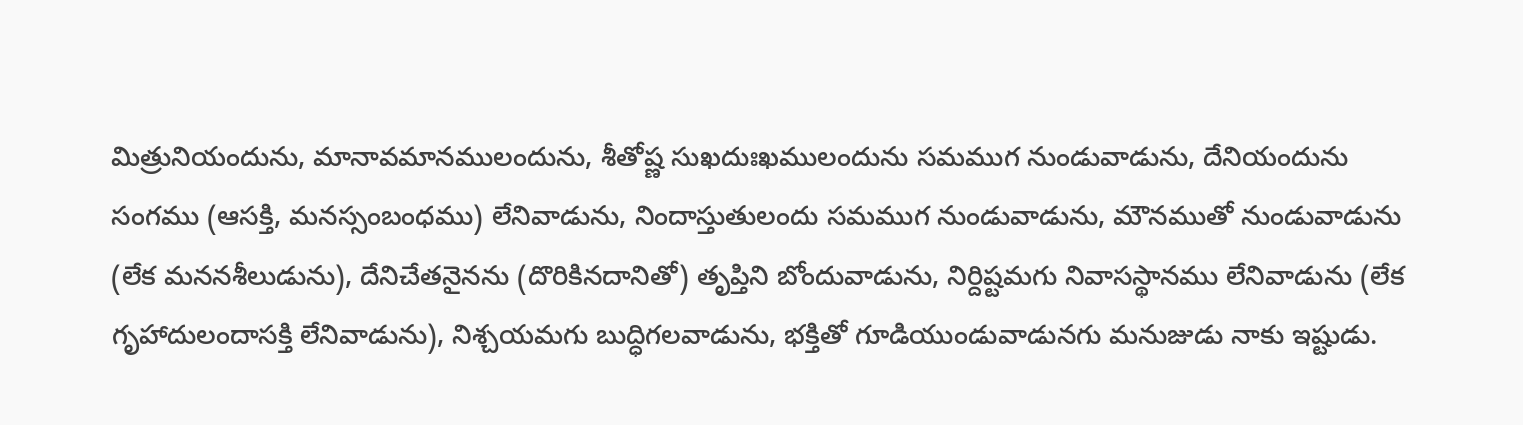మిత్రునియందును, మానావమానములందును, శీతోష్ణ సుఖదుఃఖములందును సమముగ నుండువాడును, దేనియందును సంగము (ఆసక్తి, మనస్సంబంధము) లేనివాడును, నిందాస్తుతులందు సమముగ నుండువాడును, మౌనముతో నుండువాడును (లేక మననశీలుడును), దేనిచేతనైనను (దొరికినదానితో) తృప్తిని బోందువాడును, నిర్దిష్టమగు నివాసస్థానము లేనివాడును (లేక గృహాదులందాసక్తి లేనివాడును), నిశ్చయమగు బుద్ధిగలవాడును, భక్తితో గూడియుండువాడునగు మనుజుడు నాకు ఇష్టుడు.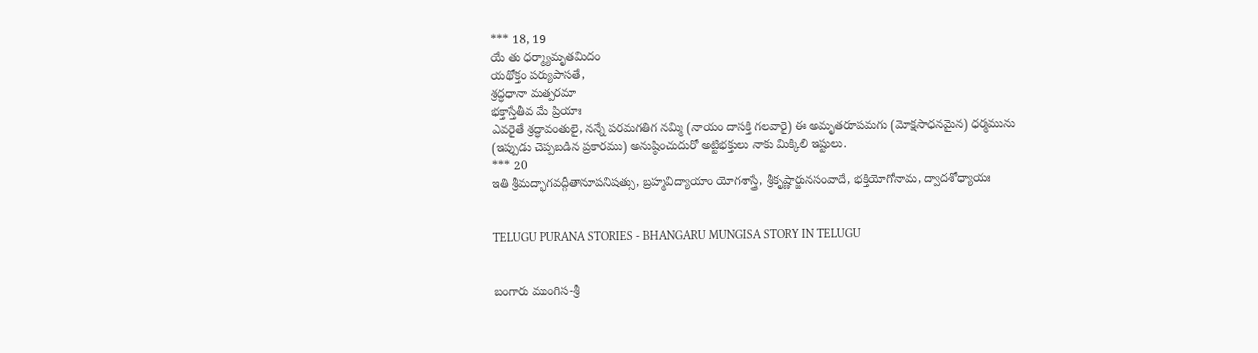*** 18, 19
యే తు ధర్మ్యామృతమిదం
యథోక్తం పర్యుపాసతే,
శ్రద్ధధానా మత్పరమా
భక్తాస్తేతీవ మే ప్రియాః
ఎవరైతే శ్రద్ధావంతులై, నన్నే పరమగతిగ నమ్మి (నాయం దాసక్తి గలవారై) ఈ అమృతరూపమగు (మోక్షసాధనమైన) ధర్మమును (ఇప్పుడు చెప్పబడిన ప్రకారము) అనుష్ఠించుదురో అట్టిభక్తులు నాకు మిక్కిలి ఇష్టులు.
*** 20
ఇతి శ్రీమద్భాగవద్గీతానూపనిషత్సు, బ్రహ్మవిద్యాయాం యోగశాస్త్రే, శ్రీకృష్ణార్జునసంవాదే, భక్తియోగోనామ, ద్వాదశోధ్యాయః


TELUGU PURANA STORIES - BHANGARU MUNGISA STORY IN TELUGU


బంగారు ముంగిస-శ్రీ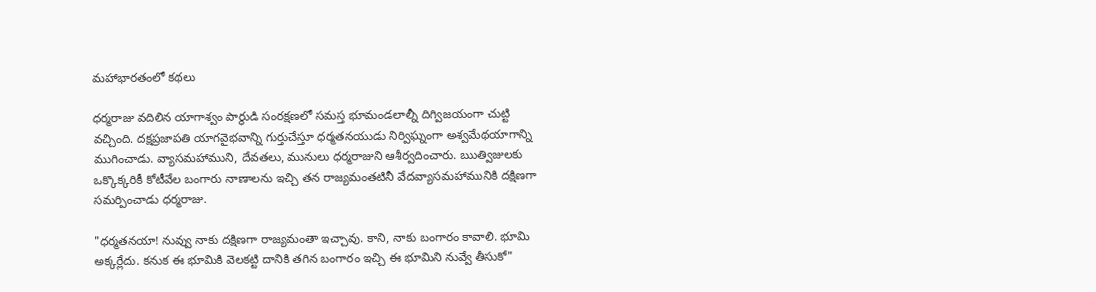మహాభారతంలో కథలు

ధర్మరాజు వదిలిన యాగాశ్వం పార్థుడి సంరక్షణలో సమస్త భూమండలాల్నీ దిగ్విజయంగా చుట్టి వచ్చింది. దక్షప్రజాపతి యాగవైభవాన్ని గుర్తుచేస్తూ ధర్మతనయుడు నిర్విఘ్నంగా అశ్వమేథయాగాన్ని ముగించాడు. వ్యాసమహాముని, దేవతలు, మునులు ధర్మరాజుని ఆశీర్వదించారు. ఋత్విజులకు ఒక్కొక్కరికీ కోటీవేల బంగారు నాణాలను ఇచ్చి తన రాజ్యమంతటినీ వేదవ్యాసమహామునికి దక్షిణగా సమర్పించాడు ధర్మరాజు.

"ధర్మతనయా! నువ్వు నాకు దక్షిణగా రాజ్యమంతా ఇచ్చావు. కాని, నాకు బంగారం కావాలి. భూమి అక్కర్లేదు. కనుక ఈ భూమికి వెలకట్టి దానికి తగిన బంగారం ఇచ్చి ఈ భూమిని నువ్వే తీసుకో"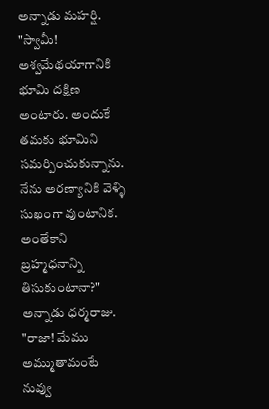అన్నాడు మహర్షి.
"స్వామీ! అశ్వమేథయాగానికి భూమి దక్షిణ అంటారు. అందుకే తమకు భూమిని సమర్పించుకున్నాను. నేను అరణ్యానికి వెళ్ళి సుఖంగా వుంటానిక. అంతేకాని బ్రహ్మధనాన్ని తిసుకుంటానా?" అన్నాడు ధర్మరాజు.
"రాజా! మేము అమ్ముతామంటే నువ్వు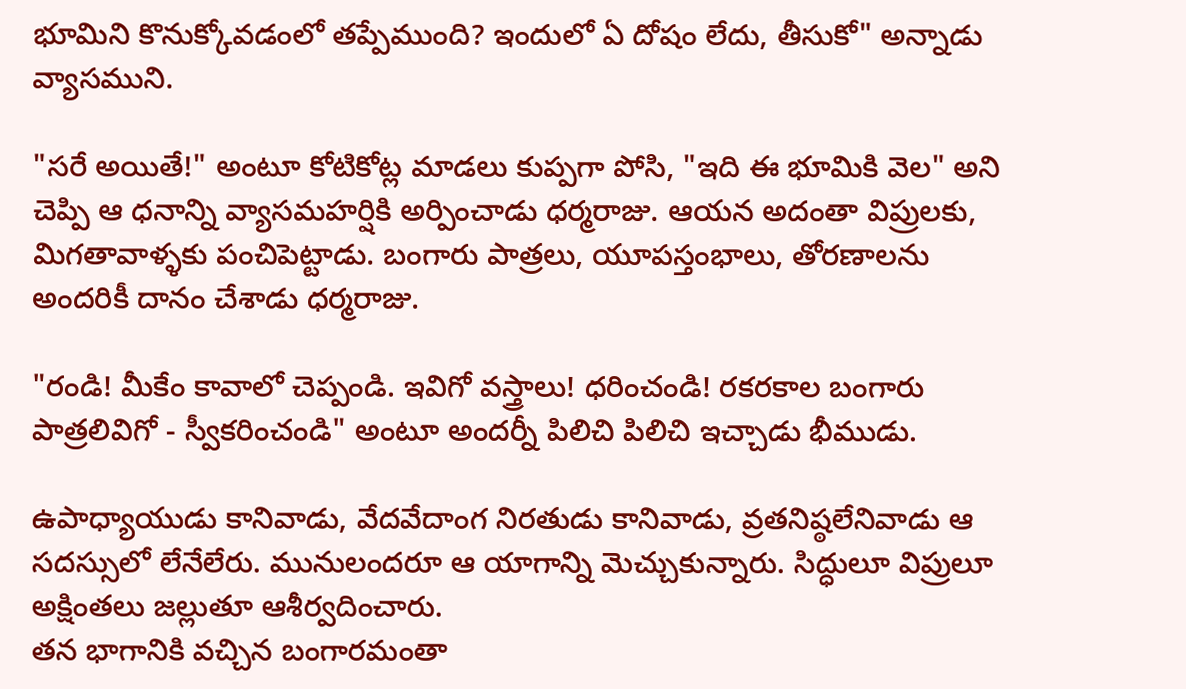భూమిని కొనుక్కోవడంలో తప్పేముంది? ఇందులో ఏ దోషం లేదు, తీసుకో" అన్నాడు వ్యాసముని.

"సరే అయితే!" అంటూ కోటికోట్ల మాడలు కుప్పగా పోసి, "ఇది ఈ భూమికి వెల" అని చెప్పి ఆ ధనాన్ని వ్యాసమహర్షికి అర్పించాడు ధర్మరాజు. ఆయన అదంతా విప్రులకు, మిగతావాళ్ళకు పంచిపెట్టాడు. బంగారు పాత్రలు, యూపస్తంభాలు, తోరణాలను అందరికీ దానం చేశాడు ధర్మరాజు.

"రండి! మీకేం కావాలో చెప్పండి. ఇవిగో వస్త్రాలు! ధరించండి! రకరకాల బంగారు పాత్రలివిగో - స్వీకరించండి" అంటూ అందర్నీ పిలిచి పిలిచి ఇచ్చాడు భీముడు.

ఉపాధ్యాయుడు కానివాడు, వేదవేదాంగ నిరతుడు కానివాడు, వ్రతనిష్ఠలేనివాడు ఆ సదస్సులో లేనేలేరు. మునులందరూ ఆ యాగాన్ని మెచ్చుకున్నారు. సిద్ధులూ విప్రులూ అక్షింతలు జల్లుతూ ఆశీర్వదించారు.
తన భాగానికి వచ్చిన బంగారమంతా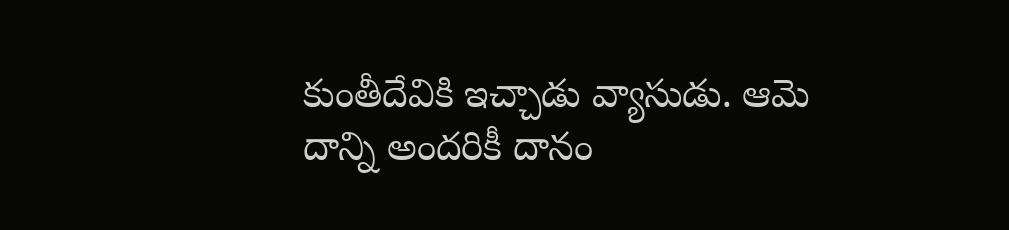కుంతీదేవికి ఇచ్చాడు వ్యాసుడు. ఆమె దాన్ని అందరికీ దానం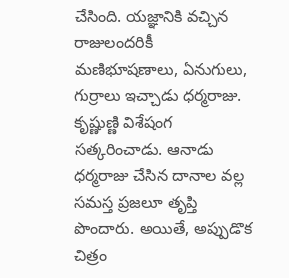చేసింది. యజ్ఞానికి వచ్చిన రాజులందరికీ మణిభూషణాలు, ఏనుగులు, గుర్రాలు ఇచ్చాడు ధర్మరాజు. కృష్ణుణ్ణి విశేషంగ సత్కరించాడు. ఆనాడు ధర్మరాజు చేసిన దానాల వల్ల సమస్త ప్రజలూ తృప్తి పొందారు. అయితే, అప్పుడొక చిత్రం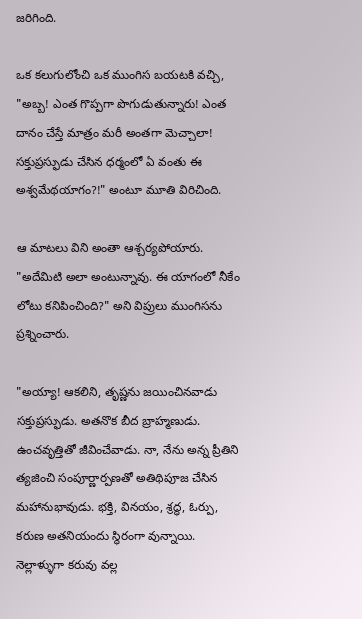జరిగింది.

ఒక కలుగులోంచి ఒక ముంగిస బయటకి వచ్చి, "అబ్బ! ఎంత గొప్పగా పొగుడుతున్నారు! ఎంత దానం చేస్తే మాత్రం మరీ అంతగా మెచ్చాలా! సక్తుప్రస్ఫుడు చేసిన ధర్మంలో ఏ వంతు ఈ అశ్వమేథయాగం?!" అంటూ మూతి విరిచింది.

ఆ మాటలు విని అంతా ఆశ్చర్యపోయారు. "అదేమిటి అలా అంటున్నావు. ఈ యాగంలో నీకేం లోటు కనిపించింది?" అని విప్రులు ముంగిసను ప్రశ్నించారు.

"అయ్యా! ఆకలిని, తృష్ణను జయించినవాడు సక్తుప్రస్ఫుడు. అతనొక బీద బ్రాహ్మణుడు. ఉంచవృత్తితో జీవించేవాడు. నా, నేను అన్న ప్రీతిని త్యజించి సంపూర్ణార్పణతో అతిథిపూజ చేసిన మహానుభావుడు. భక్తి, వినయం, శ్రద్ధ, ఓర్పు, కరుణ అతనియందు స్థిరంగా వున్నాయి. నెల్లాళ్ళుగా కరువు వల్ల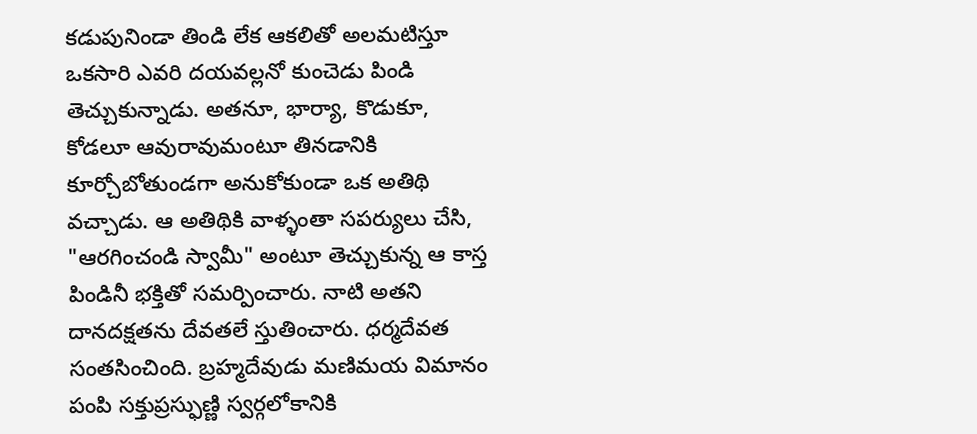కడుపునిండా తిండి లేక ఆకలితో అలమటిస్తూ ఒకసారి ఎవరి దయవల్లనో కుంచెడు పిండి తెచ్చుకున్నాడు. అతనూ, భార్యా, కొడుకూ, కోడలూ ఆవురావుమంటూ తినడానికి కూర్చోబోతుండగా అనుకోకుండా ఒక అతిథి వచ్చాడు. ఆ అతిథికి వాళ్ళంతా సపర్యులు చేసి, "ఆరగించండి స్వామీ" అంటూ తెచ్చుకున్న ఆ కాస్త పిండినీ భక్తితో సమర్పించారు. నాటి అతని దానదక్షతను దేవతలే స్తుతించారు. ధర్మదేవత సంతసించింది. బ్రహ్మదేవుడు మణిమయ విమానం పంపి సక్తుప్రస్ఫుణ్ణి స్వర్గలోకానికి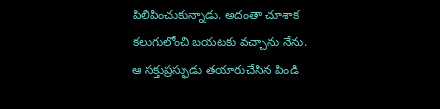పిలిపించుకున్నాడు. అదంతా చూశాక కలుగులోంచి బయటకు వచ్చాను నేను. ఆ సక్తుప్రస్ఫుడు తయారుచేసిన పిండి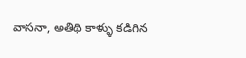వాసనా, అతిథి కాళ్ళు కడిగిన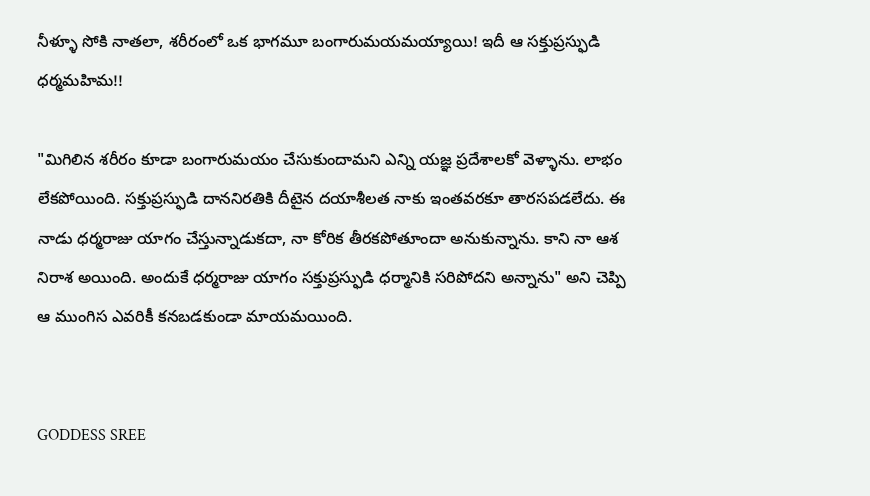నీళ్ళూ సోకి నాతలా, శరీరంలో ఒక భాగమూ బంగారుమయమయ్యాయి! ఇదీ ఆ సక్తుప్రస్ఫుడి ధర్మమహిమ!!

"మిగిలిన శరీరం కూడా బంగారుమయం చేసుకుందామని ఎన్ని యజ్ఞ ప్రదేశాలకో వెళ్ళాను. లాభం లేకపోయింది. సక్తుప్రస్ఫుడి దాననిరతికి దీటైన దయాశీలత నాకు ఇంతవరకూ తారసపడలేదు. ఈ నాడు ధర్మరాజు యాగం చేస్తున్నాడుకదా, నా కోరిక తీరకపోతూందా అనుకున్నాను. కాని నా ఆశ నిరాశ అయింది. అందుకే ధర్మరాజు యాగం సక్తుప్రస్ఫుడి ధర్మానికి సరిపోదని అన్నాను" అని చెప్పి ఆ ముంగిస ఎవరికీ కనబడకుండా మాయమయింది.


GODDESS SREE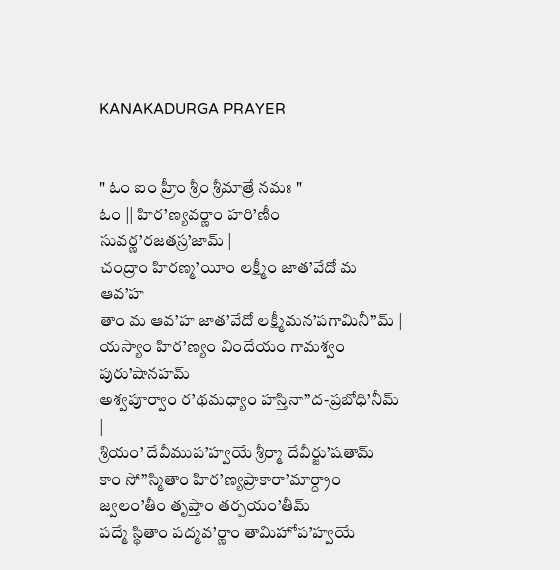KANAKADURGA PRAYER


" ఓం ఐం హ్రీం శ్రీం శ్రీమాత్రే నమః "
ఓం || హిర’ణ్యవర్ణాం హరి’ణీం సువర్ణ’రజతస్ర’జామ్ |
చంద్రాం హిరణ్మ’యీం లక్ష్మీం జాత’వేదో మ ఆవ’హ
తాం మ ఆవ’హ జాత’వేదో లక్ష్మీమన’పగామినీ”మ్ |
యస్యాం హిర’ణ్యం విందేయం గామశ్వం పురు’షానహమ్
అశ్వపూర్వాం ర’థమధ్యాం హస్తినా”ద-ప్రబోధి’నీమ్ |
శ్రియం’ దేవీముప’హ్వయే శ్రీర్మా దేవీర్జు’షతామ్
కాం సో”స్మితాం హిర’ణ్యప్రాకారా’మార్ద్రాం జ్వలం’తీం తృప్తాం తర్పయం’తీమ్
పద్మే స్థితాం పద్మవ’ర్ణాం తామిహోప’హ్వయే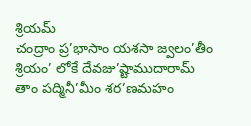శ్రియమ్
చంద్రాం ప్ర’భాసాం యశసా జ్వలం’తీం శ్రియం’ లోకే దేవజు’ష్టాముదారామ్
తాం పద్మినీ’మీం శర’ణమహం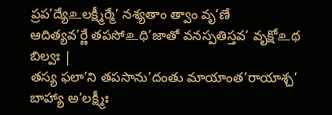ప్రప’ద్యే‌உలక్ష్మీర్మే’ నశ్యతాం త్వాం వృ’ణే
ఆదిత్యవ’ర్ణే తపసో‌உధి’జాతో వనస్పతిస్తవ’ వృక్షో‌உథ బిల్వః |
తస్య ఫలా’ని తపసాను’దంతు మాయాంత’రాయాశ్చ’ బాహ్యా అ’లక్ష్మీః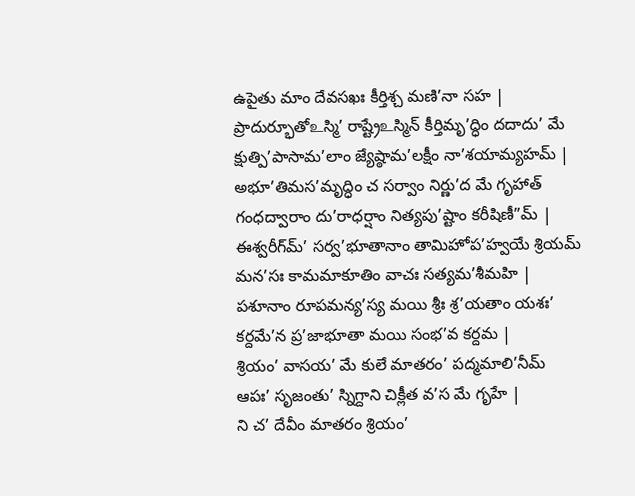ఉపైతు మాం దేవసఖః కీర్తిశ్చ మణి’నా సహ |
ప్రాదుర్భూతో‌உస్మి’ రాష్ట్రే‌உస్మిన్ కీర్తిమృ’ద్ధిం దదాదు’ మే
క్షుత్పి’పాసామ’లాం జ్యేష్ఠామ’లక్షీం నా’శయామ్యహమ్ |
అభూ’తిమస’మృద్ధిం చ సర్వాం నిర్ణు’ద మే గృహాత్
గంధద్వారాం దు’రాధర్షాం నిత్యపు’ష్టాం కరీషిణీ”మ్ |
ఈశ్వరీగ్‍మ్’ సర్వ’భూతానాం తామిహోప’హ్వయే శ్రియమ్
మన’సః కామమాకూతిం వాచః సత్యమ’శీమహి |
పశూనాం రూపమన్య’స్య మయి శ్రీః శ్ర’యతాం యశః’
కర్దమే’న ప్ర’జాభూతా మయి సంభ’వ కర్దమ |
శ్రియం’ వాసయ’ మే కులే మాతరం’ పద్మమాలి’నీమ్
ఆపః’ సృజంతు’ స్నిగ్దాని చిక్లీత వ’స మే గృహే |
ని చ’ దేవీం మాతరం శ్రియం’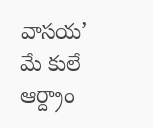వాసయ’ మే కులే
ఆర్ద్రాం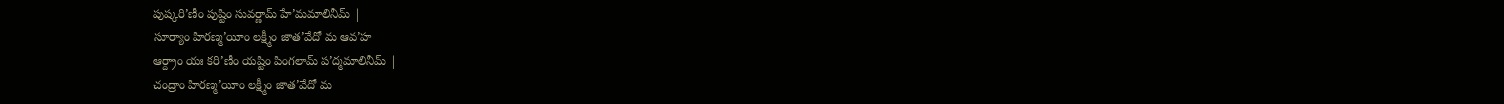పుష్కరి’ణీం పుష్టిం సువర్ణామ్ హే’మమాలినీమ్ |
సూర్యాం హిరణ్మ’యీం లక్ష్మీం జాత’వేదో మ ఆవ’హ
ఆర్ద్రాం యః కరి’ణీం యష్టిం పింగలామ్ ప’ద్మమాలినీమ్ |
చంద్రాం హిరణ్మ’యీం లక్ష్మీం జాత’వేదో మ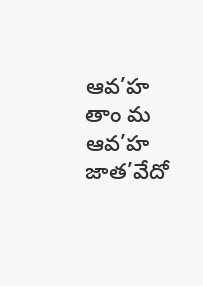ఆవ’హ
తాం మ ఆవ’హ జాత’వేదో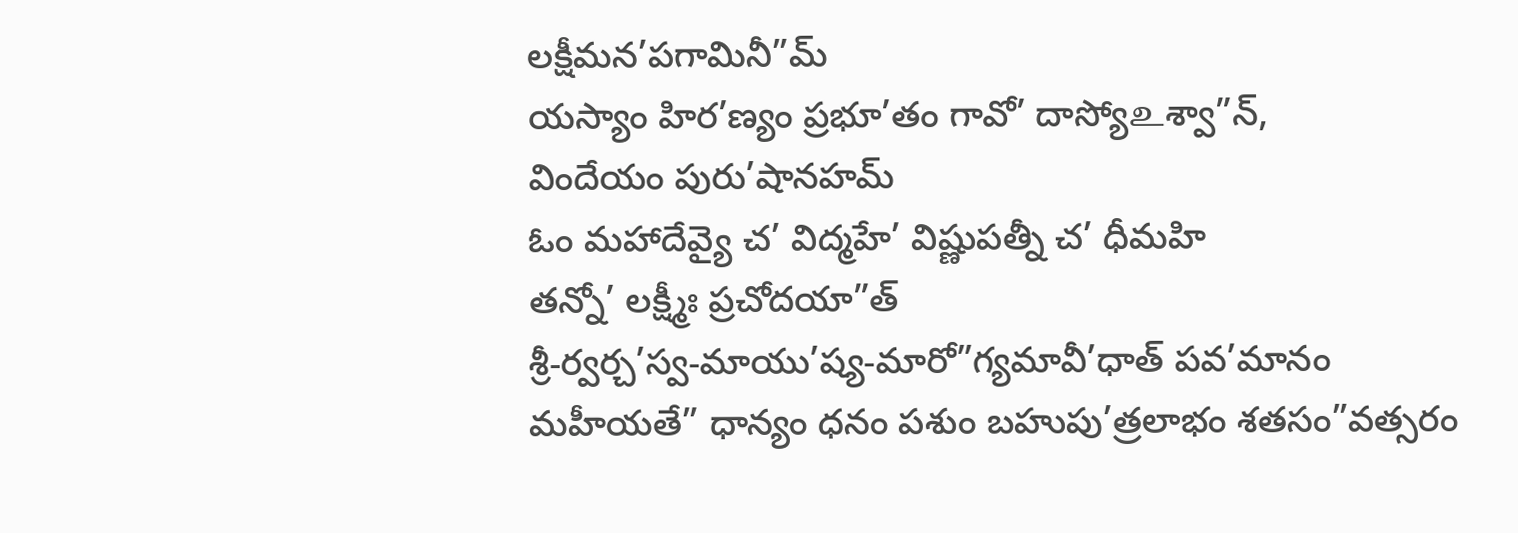లక్షీమన’పగామినీ”మ్
యస్యాం హిర’ణ్యం ప్రభూ’తం గావో’ దాస్యో‌உశ్వా”న్,
విందేయం పురు’షానహమ్
ఓం మహాదేవ్యై చ’ విద్మహే’ విష్ణుపత్నీ చ’ ధీమహి
తన్నో’ లక్ష్మీః ప్రచోదయా”త్
శ్రీ-ర్వర్చ’స్వ-మాయు’ష్య-మారో”గ్యమావీ’ధాత్ పవ’మానం మహీయతే” ధాన్యం ధనం పశుం బహుపు’త్రలాభం శతసం”వత్సరం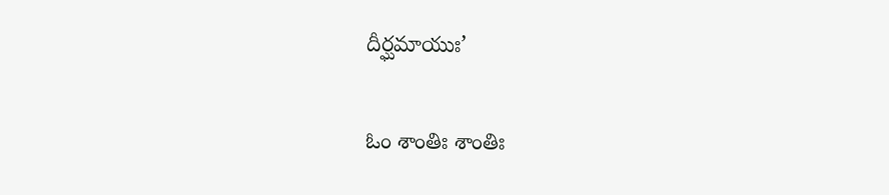దీర్ఘమాయుః’

ఓం శాంతిః శాంతిః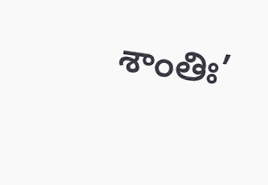శాంతిః’